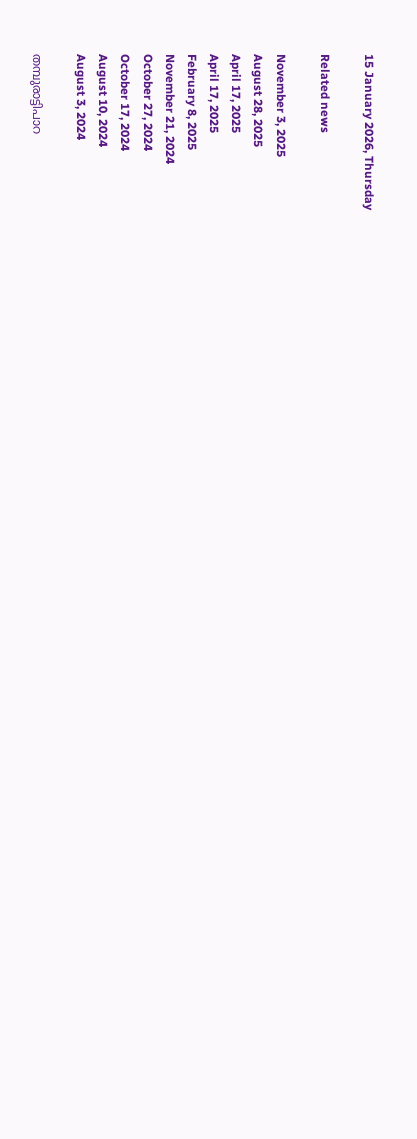15 January 2026, Thursday

Related news

November 3, 2025
August 28, 2025
April 17, 2025
April 17, 2025
February 8, 2025
November 21, 2024
October 27, 2024
October 17, 2024
August 10, 2024
August 3, 2024

തമ്പുരാട്ടിപാറ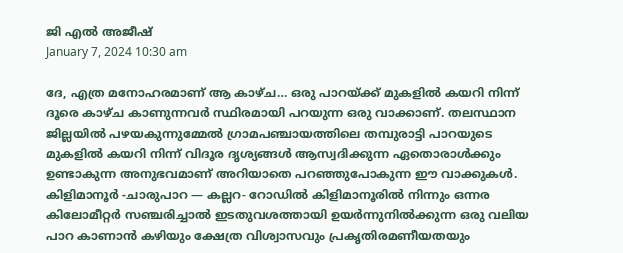ജി എൽ അജീഷ്
January 7, 2024 10:30 am

ദേ, എത്ര മനോഹരമാണ് ആ കാഴ്ച… ഒരു പാറയ്ക്ക് മുകളിൽ കയറി നിന്ന് ദൂരെ കാഴ്ച കാണുന്നവർ സ്ഥിരമായി പറയുന്ന ഒരു വാക്കാണ്. തലസ്ഥാന ജില്ലയിൽ പഴയകുന്നുമ്മേൽ ഗ്രാമപഞ്ചായത്തിലെ തമ്പുരാട്ടി പാറയുടെ മുകളിൽ കയറി നിന്ന് വിദൂര ദൃശ്യങ്ങൾ ആസ്വദിക്കുന്ന ഏതൊരാൾക്കും ഉണ്ടാകുന്ന അനുഭവമാണ് അറിയാതെ പറഞ്ഞുപോകുന്ന ഈ വാക്കുകൾ.
കിളിമാനൂർ ‑ചാരുപാറ — കല്ലറ- റോഡിൽ കിളിമാനൂരിൽ നിന്നും ഒന്നര കിലോമീറ്റർ സഞ്ചരിച്ചാൽ ഇടതുവശത്തായി ഉയർന്നുനിൽക്കുന്ന ഒരു വലിയ പാറ കാണാൻ കഴിയും ക്ഷേത്ര വിശ്വാസവും പ്രകൃതിരമണീയതയും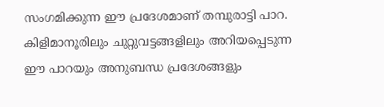സംഗമിക്കുന്ന ഈ പ്രദേശമാണ് തമ്പുരാട്ടി പാറ. കിളിമാനൂരിലും ചുറ്റുവട്ടങ്ങളിലും അറിയപ്പെടുന്ന ഈ പാറയും അനുബന്ധ പ്രദേശങ്ങളും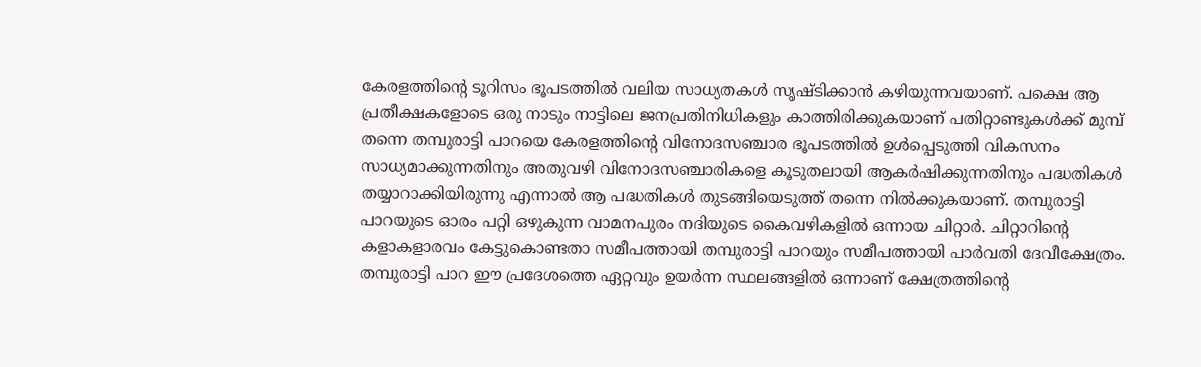കേരളത്തിന്റെ ടൂറിസം ഭൂപടത്തിൽ വലിയ സാധ്യതകൾ സൃഷ്ടിക്കാൻ കഴിയുന്നവയാണ്. പക്ഷെ ആ പ്രതീക്ഷകളോടെ ഒരു നാടും നാട്ടിലെ ജനപ്രതിനിധികളും കാത്തിരിക്കുകയാണ് പതിറ്റാണ്ടുകൾക്ക് മുമ്പ് തന്നെ തമ്പുരാട്ടി പാറയെ കേരളത്തിന്റെ വിനോദസഞ്ചാര ഭൂപടത്തിൽ ഉൾപ്പെടുത്തി വികസനം സാധ്യമാക്കുന്നതിനും അതുവഴി വിനോദസഞ്ചാരികളെ കൂടുതലായി ആകർഷിക്കുന്നതിനും പദ്ധതികൾ തയ്യാറാക്കിയിരുന്നു എന്നാൽ ആ പദ്ധതികൾ തുടങ്ങിയെടുത്ത് തന്നെ നിൽക്കുകയാണ്. തമ്പുരാട്ടി പാറയുടെ ഓരം പറ്റി ഒഴുകുന്ന വാമനപുരം നദിയുടെ കൈവഴികളിൽ ഒന്നായ ചിറ്റാർ. ചിറ്റാറിന്റെ കളാകളാരവം കേട്ടുകൊണ്ടതാ സമീപത്തായി തമ്പുരാട്ടി പാറയും സമീപത്തായി പാർവതി ദേവീക്ഷേത്രം. തമ്പുരാട്ടി പാറ ഈ പ്രദേശത്തെ ഏറ്റവും ഉയർന്ന സ്ഥലങ്ങളിൽ ഒന്നാണ് ക്ഷേത്രത്തിന്റെ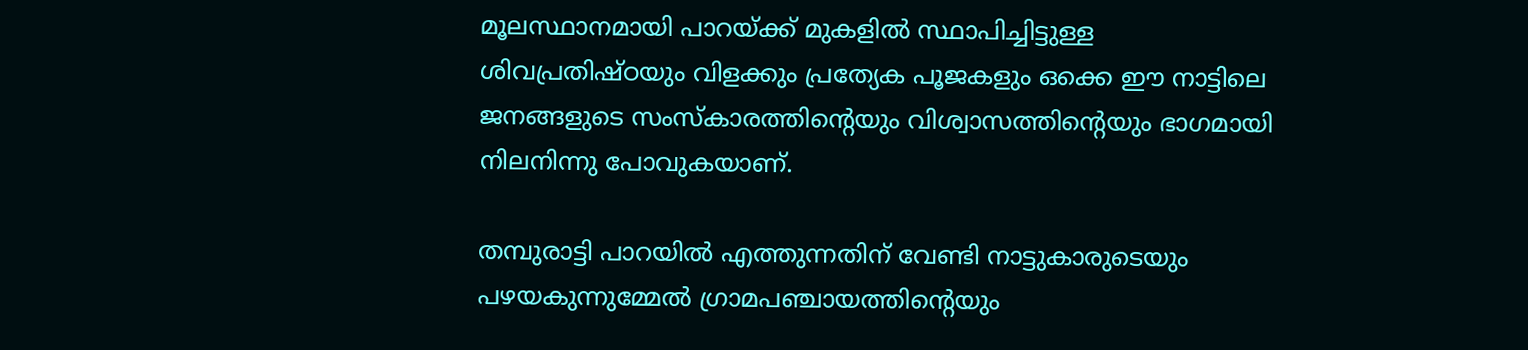മൂലസ്ഥാനമായി പാറയ്ക്ക് മുകളിൽ സ്ഥാപിച്ചിട്ടുള്ള ശിവപ്രതിഷ്ഠയും വിളക്കും പ്രത്യേക പൂജകളും ഒക്കെ ഈ നാട്ടിലെ ജനങ്ങളുടെ സംസ്കാരത്തിന്റെയും വിശ്വാസത്തിന്റെയും ഭാഗമായി നിലനിന്നു പോവുകയാണ്.

തമ്പുരാട്ടി പാറയിൽ എത്തുന്നതിന് വേണ്ടി നാട്ടുകാരുടെയും പഴയകുന്നുമ്മേൽ ഗ്രാമപഞ്ചായത്തിന്റെയും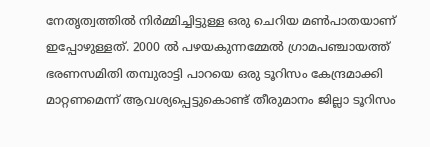നേതൃത്വത്തിൽ നിർമ്മിച്ചിട്ടുള്ള ഒരു ചെറിയ മൺപാതയാണ് ഇപ്പോഴുള്ളത്. 2000 ൽ പഴയകുന്നമ്മേൽ ഗ്രാമപഞ്ചായത്ത് ഭരണസമിതി തമ്പുരാട്ടി പാറയെ ഒരു ടൂറിസം കേന്ദ്രമാക്കി മാറ്റണമെന്ന് ആവശ്യപ്പെട്ടുകൊണ്ട് തീരുമാനം ജില്ലാ ടൂറിസം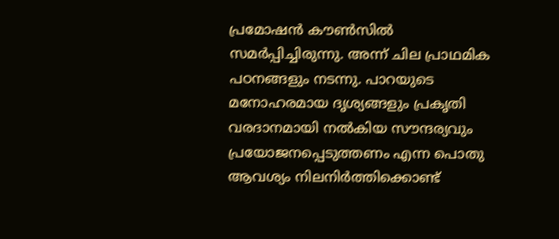പ്രമോഷൻ കൗൺസിൽ സമർപ്പിച്ചിരുന്നു. അന്ന് ചില പ്രാഥമിക പഠനങ്ങളും നടന്നു. പാറയുടെ മനോഹരമായ ദൃശ്യങ്ങളും പ്രകൃതി വരദാനമായി നൽകിയ സൗന്ദര്യവും പ്രയോജനപ്പെടുത്തണം എന്ന പൊതു ആവശ്യം നിലനിർത്തിക്കൊണ്ട്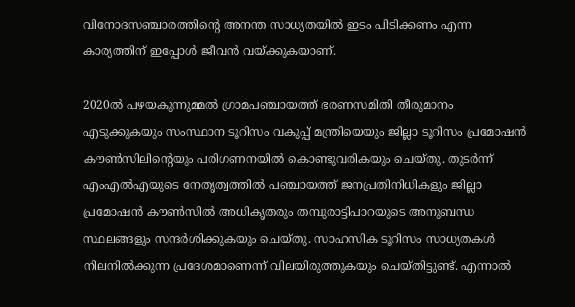വിനോദസഞ്ചാരത്തിന്റെ അനന്ത സാധ്യതയിൽ ഇടം പിടിക്കണം എന്ന കാര്യത്തിന് ഇപ്പോൾ ജീവൻ വയ്ക്കുകയാണ്.

2020ൽ പഴയകുന്നുമ്മൽ ഗ്രാമപഞ്ചായത്ത് ഭരണസമിതി തീരുമാനം എടുക്കുകയും സംസ്ഥാന ടൂറിസം വകുപ്പ് മന്ത്രിയെയും ജില്ലാ ടൂറിസം പ്രമോഷൻ കൗൺസിലിന്റെയും പരിഗണനയിൽ കൊണ്ടുവരികയും ചെയ്തു. തുടർന്ന് എംഎൽഎയുടെ നേതൃത്വത്തിൽ പഞ്ചായത്ത് ജനപ്രതിനിധികളും ജില്ലാ പ്രമോഷൻ കൗൺസിൽ അധികൃതരും തമ്പുരാട്ടിപാറയുടെ അനുബന്ധ സ്ഥലങ്ങളും സന്ദർശിക്കുകയും ചെയ്തു. സാഹസിക ടൂറിസം സാധ്യതകൾ നിലനിൽക്കുന്ന പ്രദേശമാണെന്ന് വിലയിരുത്തുകയും ചെയ്തിട്ടുണ്ട്. എന്നാൽ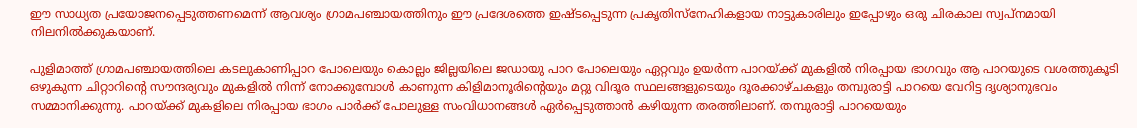ഈ സാധ്യത പ്രയോജനപ്പെടുത്തണമെന്ന് ആവശ്യം ഗ്രാമപഞ്ചായത്തിനും ഈ പ്രദേശത്തെ ഇഷ്ടപ്പെടുന്ന പ്രകൃതിസ്നേഹികളായ നാട്ടുകാരിലും ഇപ്പോഴും ഒരു ചിരകാല സ്വപ്നമായി നിലനിൽക്കുകയാണ്.

പുളിമാത്ത് ഗ്രാമപഞ്ചായത്തിലെ കടലുകാണിപ്പാറ പോലെയും കൊല്ലം ജില്ലയിലെ ജഡായു പാറ പോലെയും ഏറ്റവും ഉയർന്ന പാറയ്ക്ക് മുകളിൽ നിരപ്പായ ഭാഗവും ആ പാറയുടെ വശത്തുകൂടി ഒഴുകുന്ന ചിറ്റാറിന്റെ സൗന്ദര്യവും മുകളിൽ നിന്ന് നോക്കുമ്പോൾ കാണുന്ന കിളിമാനൂരിന്റെയും മറ്റു വിദൂര സ്ഥലങ്ങളുടെയും ദൂരക്കാഴ്ചകളും തമ്പുരാട്ടി പാറയെ വേറിട്ട ദൃശ്യാനുഭവം സമ്മാനിക്കുന്നു. പാറയ്ക്ക് മുകളിലെ നിരപ്പായ ഭാഗം പാർക്ക് പോലുള്ള സംവിധാനങ്ങൾ ഏർപ്പെടുത്താൻ കഴിയുന്ന തരത്തിലാണ്. തമ്പുരാട്ടി പാറയെയും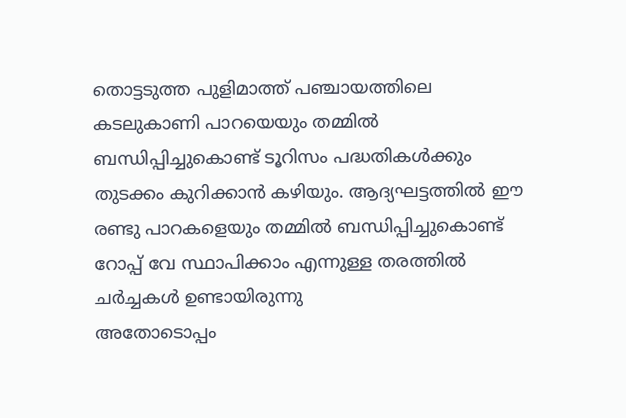തൊട്ടടുത്ത പുളിമാത്ത് പഞ്ചായത്തിലെ കടലുകാണി പാറയെയും തമ്മിൽ ബന്ധിപ്പിച്ചുകൊണ്ട് ടൂറിസം പദ്ധതികൾക്കും തുടക്കം കുറിക്കാൻ കഴിയും. ആദ്യഘട്ടത്തിൽ ഈ രണ്ടു പാറകളെയും തമ്മിൽ ബന്ധിപ്പിച്ചുകൊണ്ട് റോപ്പ് വേ സ്ഥാപിക്കാം എന്നുള്ള തരത്തിൽ ചർച്ചകൾ ഉണ്ടായിരുന്നു
അതോടൊപ്പം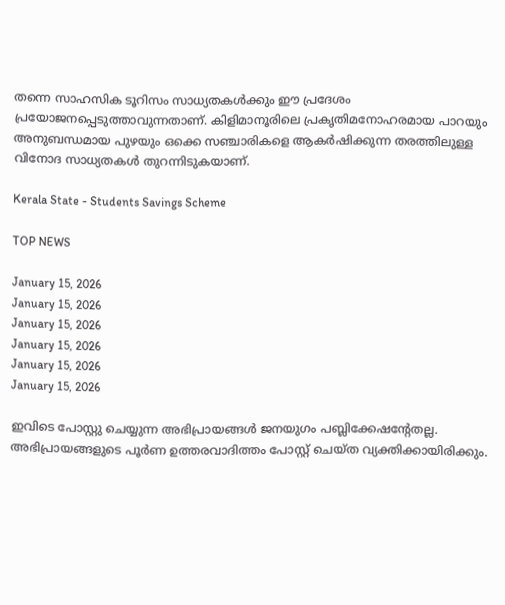തന്നെ സാഹസിക ടൂറിസം സാധ്യതകൾക്കും ഈ പ്രദേശം പ്രയോജനപ്പെടുത്താവുന്നതാണ്. കിളിമാനൂരിലെ പ്രകൃതിമനോഹരമായ പാറയും അനുബന്ധമായ പുഴയും ഒക്കെ സഞ്ചാരികളെ ആകർഷിക്കുന്ന തരത്തിലുള്ള വിനോദ സാധ്യതകൾ തുറന്നിടുകയാണ്.

Kerala State - Students Savings Scheme

TOP NEWS

January 15, 2026
January 15, 2026
January 15, 2026
January 15, 2026
January 15, 2026
January 15, 2026

ഇവിടെ പോസ്റ്റു ചെയ്യുന്ന അഭിപ്രായങ്ങള്‍ ജനയുഗം പബ്ലിക്കേഷന്റേതല്ല. അഭിപ്രായങ്ങളുടെ പൂര്‍ണ ഉത്തരവാദിത്തം പോസ്റ്റ് ചെയ്ത വ്യക്തിക്കായിരിക്കും.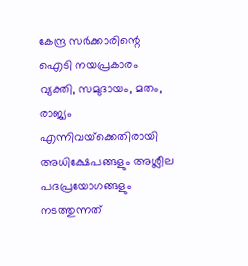കേന്ദ്ര സര്‍ക്കാരിന്റെ ഐടി നയപ്രകാരം വ്യക്തി, സമുദായം, മതം, രാജ്യം എന്നിവയ്‌ക്കെതിരായി അധിക്ഷേപങ്ങളും അശ്ലീല പദപ്രയോഗങ്ങളും നടത്തുന്നത്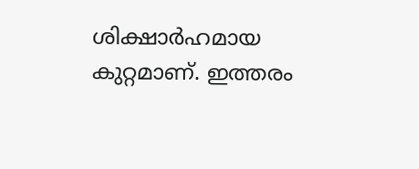ശിക്ഷാര്‍ഹമായ കുറ്റമാണ്. ഇത്തരം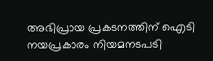അഭിപ്രായ പ്രകടനത്തിന് ഐടി നയപ്രകാരം നിയമനടപടി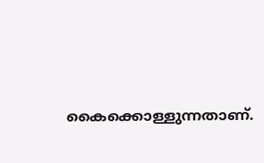കൈക്കൊള്ളുന്നതാണ്.